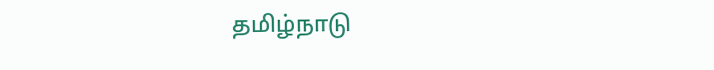தமிழ்நாடு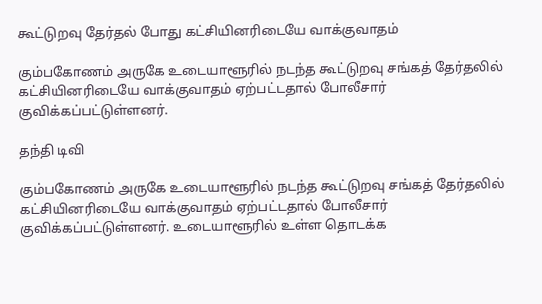கூட்டுறவு தேர்தல் போது கட்சியினரிடையே வாக்குவாதம்

கும்பகோணம் அருகே உடையாளூரில் நடந்த கூட்டுறவு சங்கத் தேர்தலில் கட்சியினரிடையே வாக்குவாதம் ஏற்பட்டதால் போலீசார் குவிக்கப்பட்டுள்ளனர்.

தந்தி டிவி

கும்பகோணம் அருகே உடையாளூரில் நடந்த கூட்டுறவு சங்கத் தேர்தலில் கட்சியினரிடையே வாக்குவாதம் ஏற்பட்டதால் போலீசார் குவிக்கப்பட்டுள்ளனர். உடையாளூரில் உள்ள தொடக்க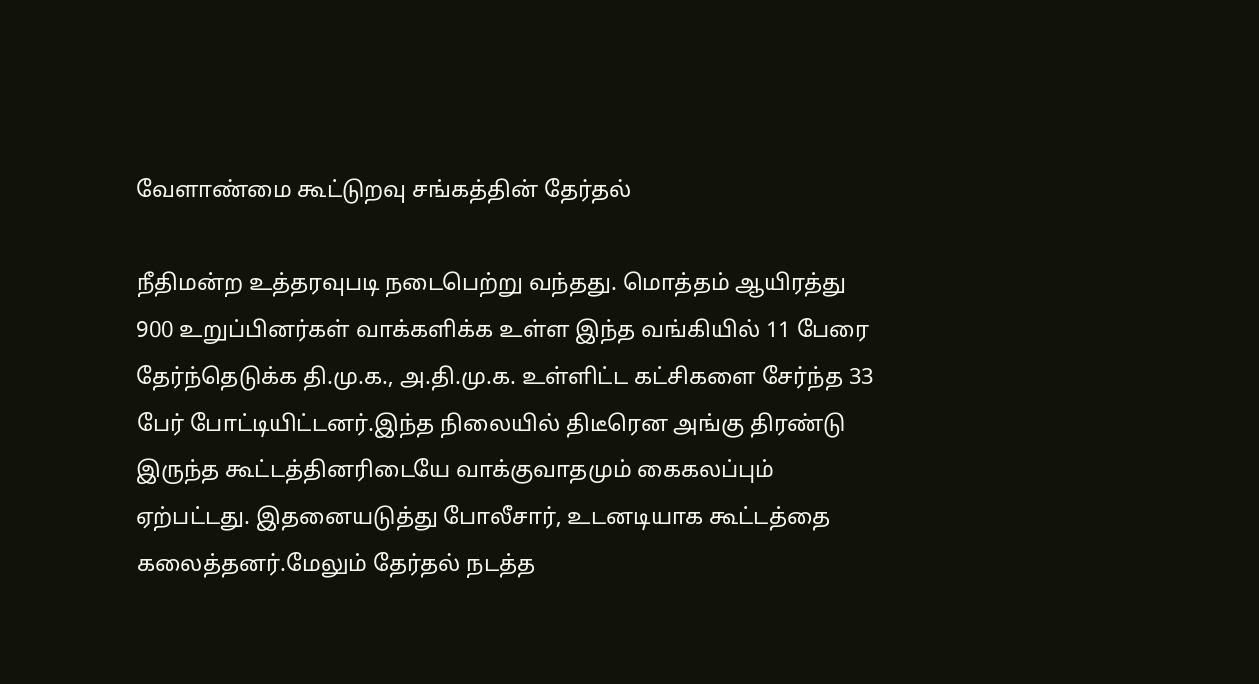வேளாண்மை கூட்டுறவு சங்கத்தின் தேர்தல்

நீதிமன்ற உத்தரவுபடி நடைபெற்று வந்தது. மொத்தம் ஆயிரத்து 900 உறுப்பினர்கள் வாக்களிக்க உள்ள இந்த வங்கியில் 11 பேரை தேர்ந்தெடுக்க தி.மு.க., அ.தி.மு.க. உள்ளிட்ட கட்சிகளை சேர்ந்த 33 பேர் போட்டியிட்டனர்.இந்த நிலையில் திடீரென அங்கு திரண்டு இருந்த கூட்டத்தினரிடையே வாக்குவாதமும் கைகலப்பும் ஏற்பட்டது. இதனையடுத்து போலீசார், உடனடியாக கூட்டத்தை கலைத்தனர்.மேலும் தேர்தல் நடத்த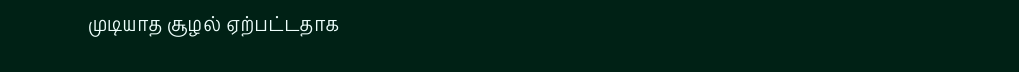முடியாத சூழல் ஏற்பட்டதாக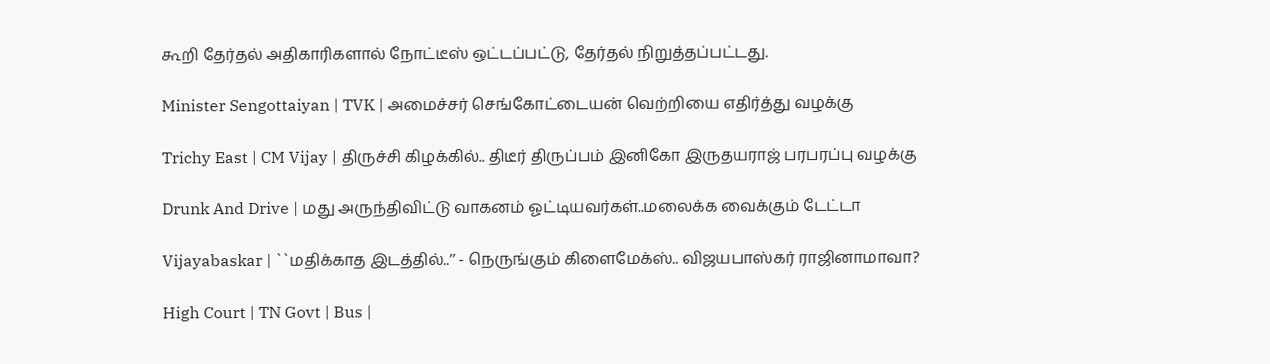கூறி தேர்தல் அதிகாரிகளால் நோட்டீஸ் ஒட்டப்பட்டு, தேர்தல் நிறுத்தப்பட்டது.

Minister Sengottaiyan | TVK | அமைச்சர் செங்கோட்டையன் வெற்றியை எதிர்த்து வழக்கு

Trichy East | CM Vijay | திருச்சி கிழக்கில்.. திடீர் திருப்பம் இனிகோ இருதயராஜ் பரபரப்பு வழக்கு

Drunk And Drive | மது அருந்திவிட்டு வாகனம் ஓட்டியவர்கள்..மலைக்க வைக்கும் டேட்டா

Vijayabaskar | ``மதிக்காத இடத்தில்..’’ - நெருங்கும் கிளைமேக்ஸ்.. விஜயபாஸ்கர் ராஜினாமாவா?

High Court | TN Govt | Bus |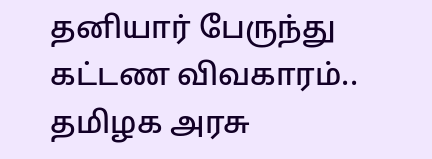தனியார் பேருந்து கட்டண விவகாரம்.. தமிழக அரசு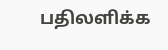பதிலளிக்க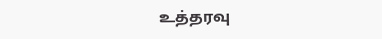உத்தரவு